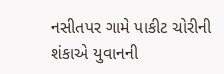નસીતપર ગામે પાકીટ ચોરીની શંકાએ યુવાનની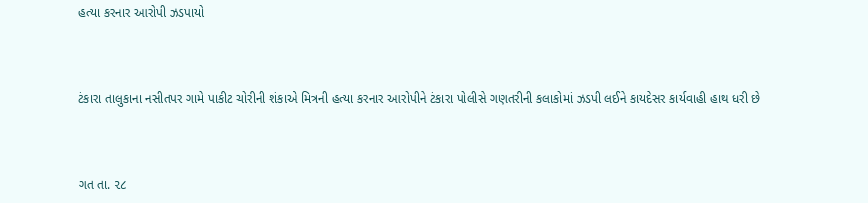હત્યા કરનાર આરોપી ઝડપાયો



ટંકારા તાલુકાના નસીતપર ગામે પાકીટ ચોરીની શંકાએ મિત્રની હત્યા કરનાર આરોપીને ટંકારા પોલીસે ગણતરીની કલાકોમાં ઝડપી લઈને કાયદેસર કાર્યવાહી હાથ ધરી છે



ગત તા. ૨૮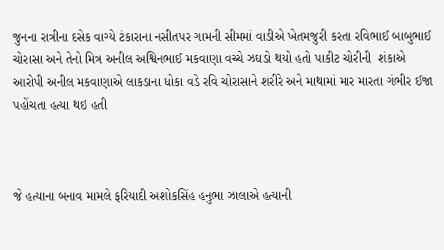જુનના રાત્રીના દસેક વાગ્યે ટંકારાના નસીતપર ગામની સીમમાં વાડીએ ખેતમજુરી કરતા રવિભાઈ બાબુભાઈ ચોરાસા અને તેનો મિત્ર અનીલ અશ્વિનભાઈ મકવાણા વચ્ચે ઝઘડો થયો હતો પાકીટ ચોરીની  શંકાએ આરોપી અનીલ મકવાણાએ લાકડાના ધોકા વડે રવિ ચોરાસાને શરીરે અને માથામાં માર મારતા ગંભીર ઈજા પહોંચતા હત્યા થઇ હતી



જે હત્યાના બનાવ મામલે ફરિયાદી અશોકસિંહ હનુભા ઝાલાએ હત્યાની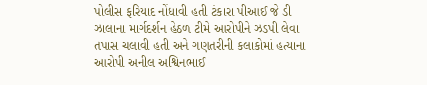પોલીસ ફરિયાદ નોંધાવી હતી ટંકારા પીઆઈ જે ડી ઝાલાના માર્ગદર્શન હેઠળ ટીમે આરોપીને ઝડપી લેવા તપાસ ચલાવી હતી અને ગણતરીની કલાકોમાં હત્યાના આરોપી અનીલ અશ્વિનભાઈ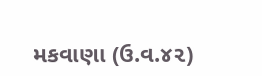મકવાણા (ઉ.વ.૪૨)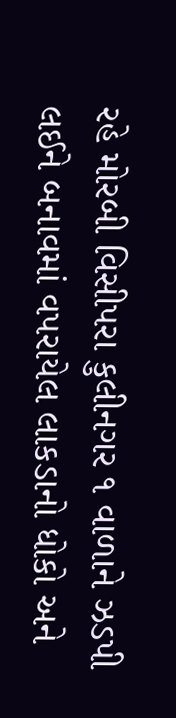રહે મોરબી વિસીપરા કુલીનગર ૧ વાળાને ઝડપી લઈને બનાવમાં વપરાયેલ લાકડાનો ધોકો અને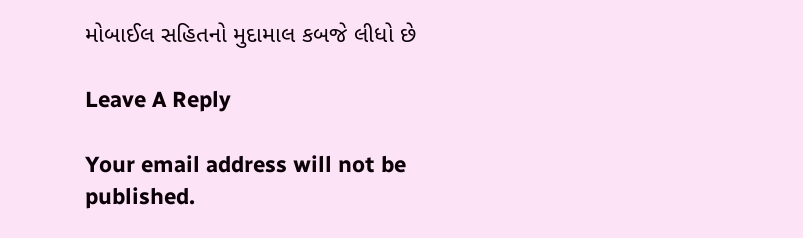મોબાઈલ સહિતનો મુદામાલ કબજે લીધો છે

Leave A Reply

Your email address will not be published.